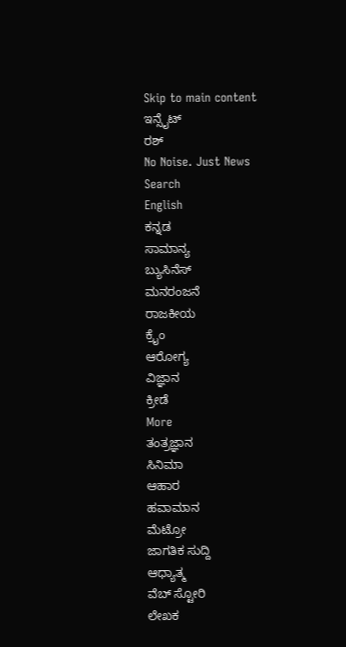Skip to main content
ಇನ್ಸೈಟ್
ರಶ್
No Noise. Just News
Search
English
ಕನ್ನಡ
ಸಾಮಾನ್ಯ
ಬ್ಯುಸಿನೆಸ್
ಮನರಂಜನೆ
ರಾಜಕೀಯ
ಕ್ರೈಂ
ಆರೋಗ್ಯ
ವಿಜ್ಞಾನ
ಕ್ರೀಡೆ
More
ತಂತ್ರಜ್ಞಾನ
ಸಿನಿಮಾ
ಆಹಾರ
ಹವಾಮಾನ
ಮೆಟ್ರೋ
ಜಾಗತಿಕ ಸುದ್ದಿ
ಆಧ್ಯಾತ್ಮ
ವೆಬ್ ಸ್ಟೋರಿ
ಲೇಖಕ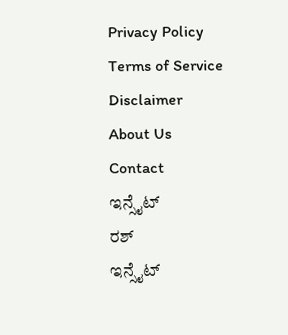Privacy Policy
Terms of Service
Disclaimer
About Us
Contact
ಇನ್ಸೈಟ್
ರಶ್
ಇನ್ಸೈಟ್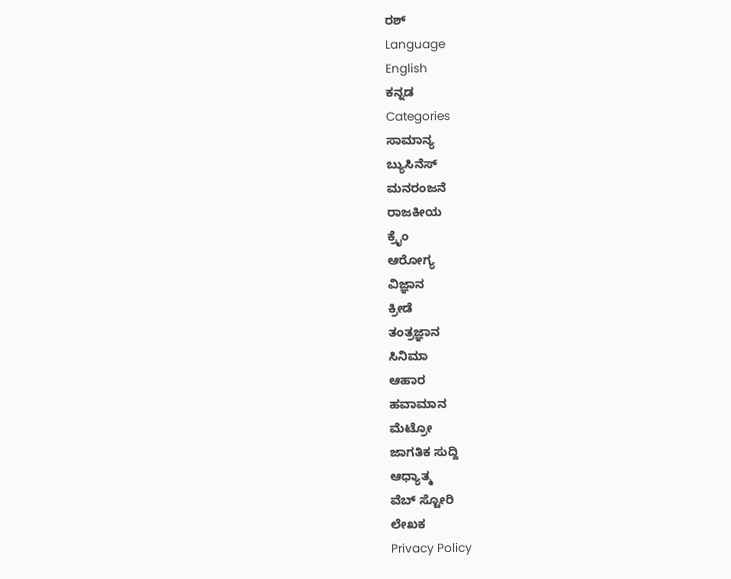ರಶ್
Language
English
ಕನ್ನಡ
Categories
ಸಾಮಾನ್ಯ
ಬ್ಯುಸಿನೆಸ್
ಮನರಂಜನೆ
ರಾಜಕೀಯ
ಕ್ರೈಂ
ಆರೋಗ್ಯ
ವಿಜ್ಞಾನ
ಕ್ರೀಡೆ
ತಂತ್ರಜ್ಞಾನ
ಸಿನಿಮಾ
ಆಹಾರ
ಹವಾಮಾನ
ಮೆಟ್ರೋ
ಜಾಗತಿಕ ಸುದ್ದಿ
ಆಧ್ಯಾತ್ಮ
ವೆಬ್ ಸ್ಟೋರಿ
ಲೇಖಕ
Privacy Policy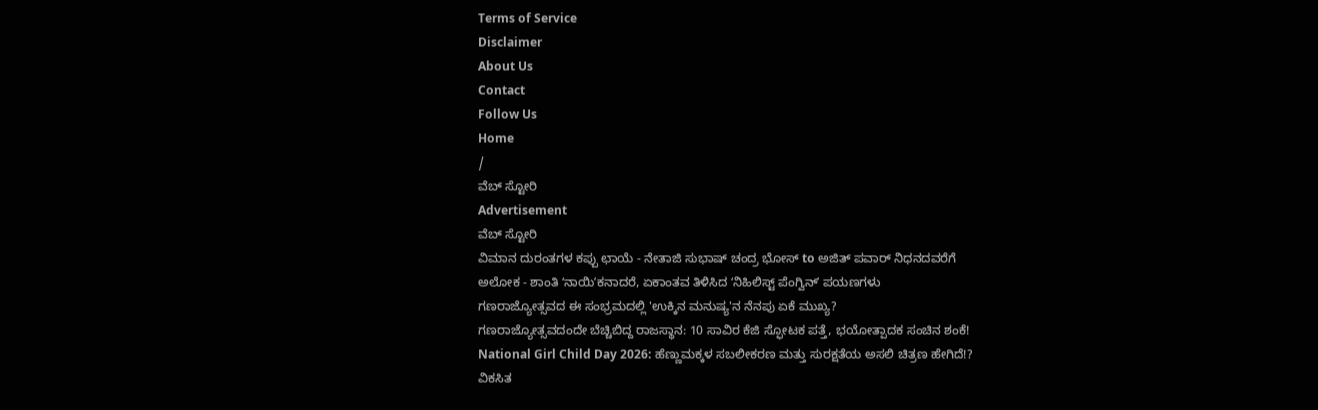Terms of Service
Disclaimer
About Us
Contact
Follow Us
Home
/
ವೆಬ್ ಸ್ಟೋರಿ
Advertisement
ವೆಬ್ ಸ್ಟೋರಿ
ವಿಮಾನ ದುರಂತಗಳ ಕಪ್ಪು ಛಾಯೆ - ನೇತಾಜಿ ಸುಭಾಷ್ ಚಂದ್ರ ಭೋಸ್ to ಅಜಿತ್ ಪವಾರ್ ನಿಧನದವರೆಗೆ
ಅಲೋಕ - ಶಾಂತಿ ʻನಾಯಿʼಕನಾದರೆ, ಏಕಾಂತವ ತಿಳಿಸಿದ ʻನಿಹಿಲಿಸ್ಟ್ ಪೆಂಗ್ವಿನ್ʼ ಪಯಣಗಳು
ಗಣರಾಜ್ಯೋತ್ಸವದ ಈ ಸಂಭ್ರಮದಲ್ಲಿ 'ಉಕ್ಕಿನ ಮನುಷ್ಯ'ನ ನೆನಪು ಏಕೆ ಮುಖ್ಯ?
ಗಣರಾಜ್ಯೋತ್ಸವದಂದೇ ಬೆಚ್ಚಿಬಿದ್ದ ರಾಜಸ್ಥಾನ: 10 ಸಾವಿರ ಕೆಜಿ ಸ್ಫೋಟಕ ಪತ್ತೆ, ಭಯೋತ್ಪಾದಕ ಸಂಚಿನ ಶಂಕೆ!
National Girl Child Day 2026: ಹೆಣ್ಣುಮಕ್ಕಳ ಸಬಲೀಕರಣ ಮತ್ತು ಸುರಕ್ಷತೆಯ ಅಸಲಿ ಚಿತ್ರಣ ಹೇಗಿದೆ!?
ವಿಕಸಿತ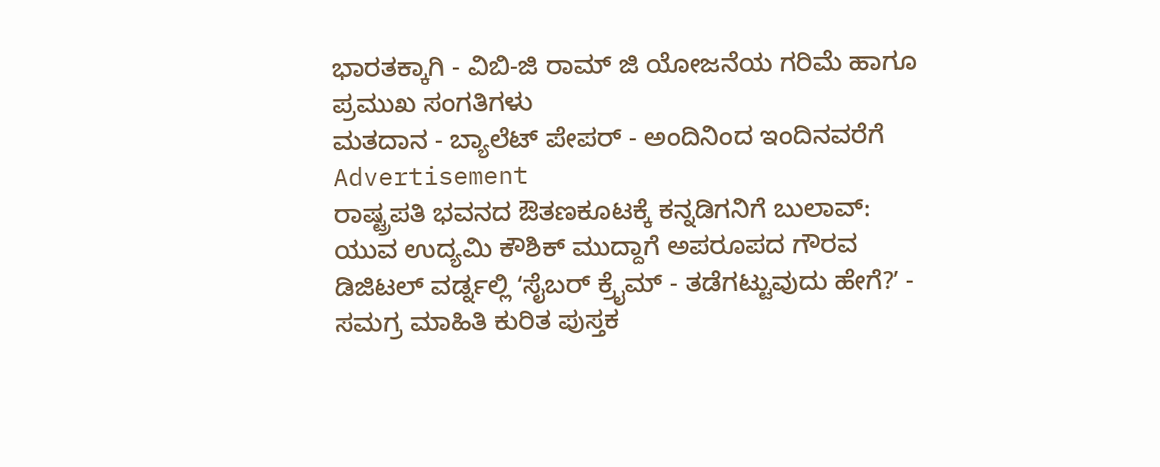ಭಾರತಕ್ಕಾಗಿ - ವಿಬಿ-ಜಿ ರಾಮ್ ಜಿ ಯೋಜನೆಯ ಗರಿಮೆ ಹಾಗೂ ಪ್ರಮುಖ ಸಂಗತಿಗಳು
ಮತದಾನ - ಬ್ಯಾಲೆಟ್ ಪೇಪರ್ - ಅಂದಿನಿಂದ ಇಂದಿನವರೆಗೆ
Advertisement
ರಾಷ್ಟ್ರಪತಿ ಭವನದ ಔತಣಕೂಟಕ್ಕೆ ಕನ್ನಡಿಗನಿಗೆ ಬುಲಾವ್: ಯುವ ಉದ್ಯಮಿ ಕೌಶಿಕ್ ಮುದ್ದಾಗೆ ಅಪರೂಪದ ಗೌರವ
ಡಿಜಿಟಲ್ ವರ್ಡ್ನಲ್ಲಿ ʻಸೈಬರ್ ಕ್ರೈಮ್ - ತಡೆಗಟ್ಟುವುದು ಹೇಗೆ?ʼ - ಸಮಗ್ರ ಮಾಹಿತಿ ಕುರಿತ ಪುಸ್ತಕ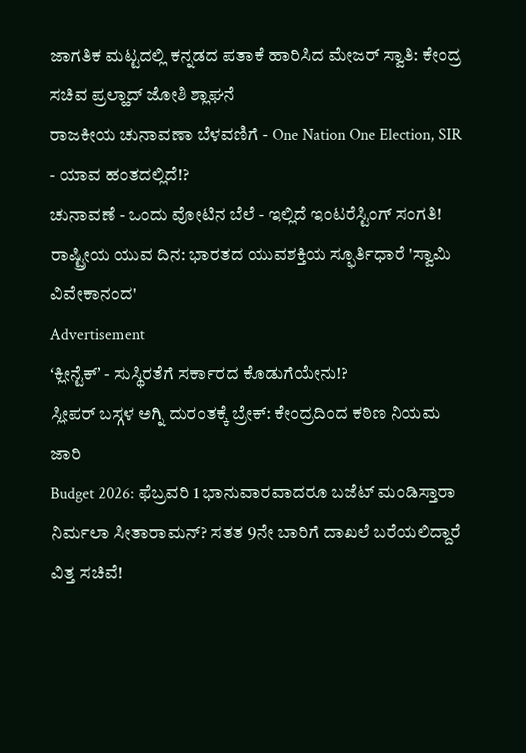ಜಾಗತಿಕ ಮಟ್ಟದಲ್ಲಿ ಕನ್ನಡದ ಪತಾಕೆ ಹಾರಿಸಿದ ಮೇಜರ್ ಸ್ವಾತಿ: ಕೇಂದ್ರ ಸಚಿವ ಪ್ರಲ್ಹಾದ್ ಜೋಶಿ ಶ್ಲಾಘನೆ
ರಾಜಕೀಯ ಚುನಾವಣಾ ಬೆಳವಣಿಗೆ - One Nation One Election, SIR - ಯಾವ ಹಂತದಲ್ಲಿದೆ!?
ಚುನಾವಣೆ - ಒಂದು ವೋಟಿನ ಬೆಲೆ - ಇಲ್ಲಿದೆ ಇಂಟರೆಸ್ಟಿಂಗ್ ಸಂಗತಿ!
ರಾಷ್ಟ್ರೀಯ ಯುವ ದಿನ: ಭಾರತದ ಯುವಶಕ್ತಿಯ ಸ್ಫೂರ್ತಿಧಾರೆ 'ಸ್ವಾಮಿ ವಿವೇಕಾನಂದ'
Advertisement
ʻಕ್ಲೀನ್ಟೆಕ್ʼ - ಸುಸ್ಥಿರತೆಗೆ ಸರ್ಕಾರದ ಕೊಡುಗೆಯೇನು!?
ಸ್ಲೀಪರ್ ಬಸ್ಗಳ ಅಗ್ನಿ ದುರಂತಕ್ಕೆ ಬ್ರೇಕ್: ಕೇಂದ್ರದಿಂದ ಕಠಿಣ ನಿಯಮ ಜಾರಿ
Budget 2026: ಫೆಬ್ರವರಿ 1 ಭಾನುವಾರವಾದರೂ ಬಜೆಟ್ ಮಂಡಿಸ್ತಾರಾ ನಿರ್ಮಲಾ ಸೀತಾರಾಮನ್? ಸತತ 9ನೇ ಬಾರಿಗೆ ದಾಖಲೆ ಬರೆಯಲಿದ್ದಾರೆ ವಿತ್ತ ಸಚಿವೆ!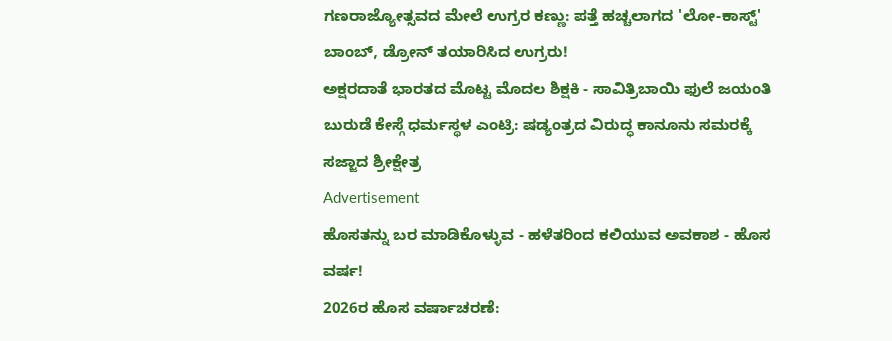ಗಣರಾಜ್ಯೋತ್ಸವದ ಮೇಲೆ ಉಗ್ರರ ಕಣ್ಣು: ಪತ್ತೆ ಹಚ್ಚಲಾಗದ 'ಲೋ-ಕಾಸ್ಟ್' ಬಾಂಬ್, ಡ್ರೋನ್ ತಯಾರಿಸಿದ ಉಗ್ರರು!
ಅಕ್ಷರದಾತೆ ಭಾರತದ ಮೊಟ್ಟ ಮೊದಲ ಶಿಕ್ಷಕಿ - ಸಾವಿತ್ರಿಬಾಯಿ ಫುಲೆ ಜಯಂತಿ
ಬುರುಡೆ ಕೇಸ್ಗೆ ಧರ್ಮಸ್ಥಳ ಎಂಟ್ರಿ: ಷಡ್ಯಂತ್ರದ ವಿರುದ್ಧ ಕಾನೂನು ಸಮರಕ್ಕೆ ಸಜ್ಜಾದ ಶ್ರೀಕ್ಷೇತ್ರ
Advertisement
ಹೊಸತನ್ನು ಬರ ಮಾಡಿಕೊಳ್ಳುವ - ಹಳೆತರಿಂದ ಕಲಿಯುವ ಅವಕಾಶ - ಹೊಸ ವರ್ಷ!
2026ರ ಹೊಸ ವರ್ಷಾಚರಣೆ: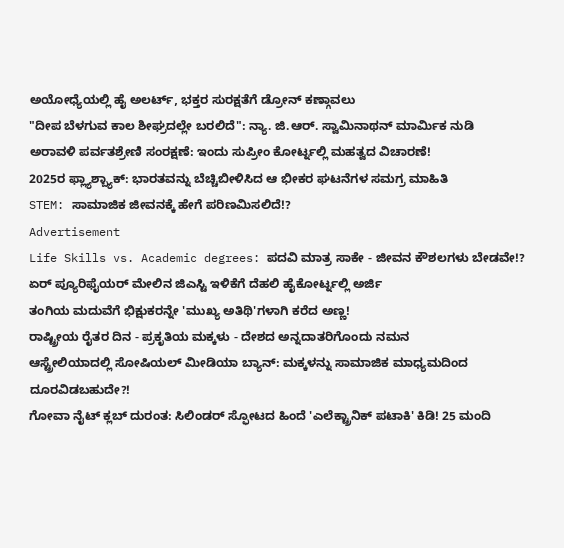ಅಯೋಧ್ಯೆಯಲ್ಲಿ ಹೈ ಅಲರ್ಟ್, ಭಕ್ತರ ಸುರಕ್ಷತೆಗೆ ಡ್ರೋನ್ ಕಣ್ಗಾವಲು
"ದೀಪ ಬೆಳಗುವ ಕಾಲ ಶೀಘ್ರದಲ್ಲೇ ಬರಲಿದೆ": ನ್ಯಾ. ಜಿ.ಆರ್. ಸ್ವಾಮಿನಾಥನ್ ಮಾರ್ಮಿಕ ನುಡಿ
ಅರಾವಳಿ ಪರ್ವತಶ್ರೇಣಿ ಸಂರಕ್ಷಣೆ: ಇಂದು ಸುಪ್ರೀಂ ಕೋರ್ಟ್ನಲ್ಲಿ ಮಹತ್ವದ ವಿಚಾರಣೆ!
2025ರ ಫ್ಲ್ಯಾಶ್ಬ್ಯಾಕ್: ಭಾರತವನ್ನು ಬೆಚ್ಚಿಬೀಳಿಸಿದ ಆ ಭೀಕರ ಘಟನೆಗಳ ಸಮಗ್ರ ಮಾಹಿತಿ
STEM: ಸಾಮಾಜಿಕ ಜೀವನಕ್ಕೆ ಹೇಗೆ ಪರಿಣಮಿಸಲಿದೆ!?
Advertisement
Life Skills vs. Academic degrees: ಪದವಿ ಮಾತ್ರ ಸಾಕೇ - ಜೀವನ ಕೌಶಲಗಳು ಬೇಡವೇ!?
ಏರ್ ಪ್ಯೂರಿಫೈಯರ್ ಮೇಲಿನ ಜಿಎಸ್ಟಿ ಇಳಿಕೆಗೆ ದೆಹಲಿ ಹೈಕೋರ್ಟ್ನಲ್ಲಿ ಅರ್ಜಿ
ತಂಗಿಯ ಮದುವೆಗೆ ಭಿಕ್ಷುಕರನ್ನೇ 'ಮುಖ್ಯ ಅತಿಥಿ'ಗಳಾಗಿ ಕರೆದ ಅಣ್ಣ!
ರಾಷ್ಟ್ರೀಯ ರೈತರ ದಿನ - ಪ್ರಕೃತಿಯ ಮಕ್ಕಳು - ದೇಶದ ಅನ್ನದಾತರಿಗೊಂದು ನಮನ
ಆಸ್ಟ್ರೇಲಿಯಾದಲ್ಲಿ ಸೋಷಿಯಲ್ ಮೀಡಿಯಾ ಬ್ಯಾನ್: ಮಕ್ಕಳನ್ನು ಸಾಮಾಜಿಕ ಮಾಧ್ಯಮದಿಂದ ದೂರವಿಡಬಹುದೇ?!
ಗೋವಾ ನೈಟ್ ಕ್ಲಬ್ ದುರಂತ: ಸಿಲಿಂಡರ್ ಸ್ಫೋಟದ ಹಿಂದೆ 'ಎಲೆಕ್ಟ್ರಾನಿಕ್ ಪಟಾಕಿ' ಕಿಡಿ! 25 ಮಂದಿ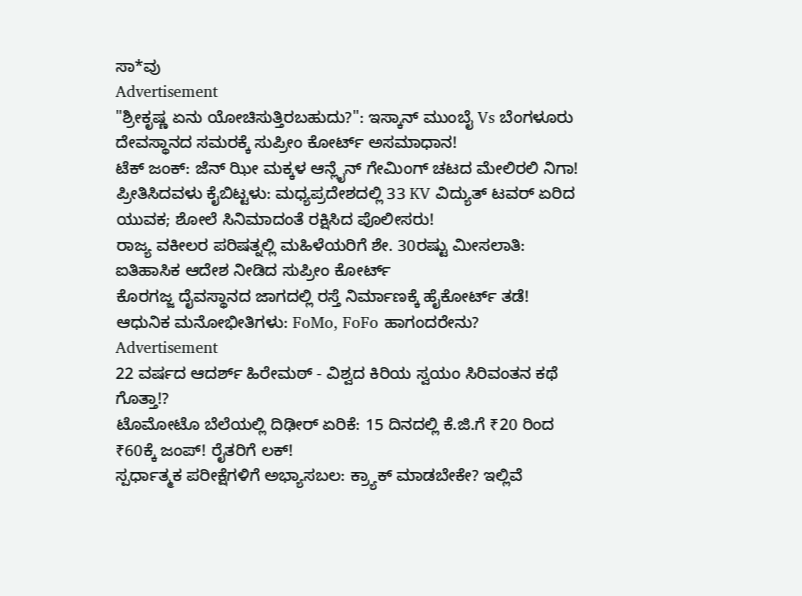ಸಾ*ವು
Advertisement
"ಶ್ರೀಕೃಷ್ಣ ಏನು ಯೋಚಿಸುತ್ತಿರಬಹುದು?": ಇಸ್ಕಾನ್ ಮುಂಬೈ Vs ಬೆಂಗಳೂರು ದೇವಸ್ಥಾನದ ಸಮರಕ್ಕೆ ಸುಪ್ರೀಂ ಕೋರ್ಟ್ ಅಸಮಾಧಾನ!
ಟೆಕ್ ಜಂಕ್: ಜೆನ್ ಝೀ ಮಕ್ಕಳ ಆನ್ಲೈನ್ ಗೇಮಿಂಗ್ ಚಟದ ಮೇಲಿರಲಿ ನಿಗಾ!
ಪ್ರೀತಿಸಿದವಳು ಕೈಬಿಟ್ಟಳು: ಮಧ್ಯಪ್ರದೇಶದಲ್ಲಿ 33 KV ವಿದ್ಯುತ್ ಟವರ್ ಏರಿದ ಯುವಕ; ಶೋಲೆ ಸಿನಿಮಾದಂತೆ ರಕ್ಷಿಸಿದ ಪೊಲೀಸರು!
ರಾಜ್ಯ ವಕೀಲರ ಪರಿಷತ್ನಲ್ಲಿ ಮಹಿಳೆಯರಿಗೆ ಶೇ. 30ರಷ್ಟು ಮೀಸಲಾತಿ: ಐತಿಹಾಸಿಕ ಆದೇಶ ನೀಡಿದ ಸುಪ್ರೀಂ ಕೋರ್ಟ್
ಕೊರಗಜ್ಜ ದೈವಸ್ಥಾನದ ಜಾಗದಲ್ಲಿ ರಸ್ತೆ ನಿರ್ಮಾಣಕ್ಕೆ ಹೈಕೋರ್ಟ್ ತಡೆ!
ಆಧುನಿಕ ಮನೋಭೀತಿಗಳು: FoMo, FoFo ಹಾಗಂದರೇನು?
Advertisement
22 ವರ್ಷದ ಆದರ್ಶ್ ಹಿರೇಮಠ್ - ವಿಶ್ವದ ಕಿರಿಯ ಸ್ವಯಂ ಸಿರಿವಂತನ ಕಥೆ ಗೊತ್ತಾ!?
ಟೊಮೋಟೊ ಬೆಲೆಯಲ್ಲಿ ದಿಢೀರ್ ಏರಿಕೆ: 15 ದಿನದಲ್ಲಿ ಕೆ.ಜಿ.ಗೆ ₹20 ರಿಂದ ₹60ಕ್ಕೆ ಜಂಪ್! ರೈತರಿಗೆ ಲಕ್!
ಸ್ಪರ್ಧಾತ್ಮಕ ಪರೀಕ್ಷೆಗಳಿಗೆ ಅಭ್ಯಾಸಬಲ: ಕ್ರ್ಯಾಕ್ ಮಾಡಬೇಕೇ? ಇಲ್ಲಿವೆ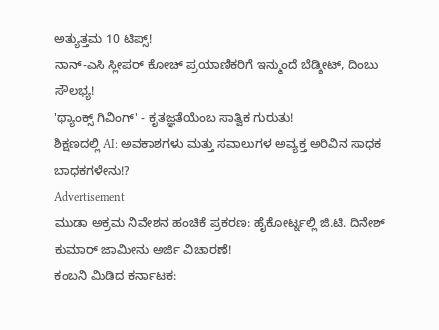ಅತ್ಯುತ್ತಮ 10 ಟಿಪ್ಸ್!
ನಾನ್-ಎಸಿ ಸ್ಲೀಪರ್ ಕೋಚ್ ಪ್ರಯಾಣಿಕರಿಗೆ ಇನ್ಮುಂದೆ ಬೆಡ್ಶೀಟ್, ದಿಂಬು ಸೌಲಭ್ಯ!
'ಥ್ಯಾಂಕ್ಸ್ ಗಿವಿಂಗ್' - ಕೃತಜ್ಞತೆಯೆಂಬ ಸಾತ್ವಿಕ ಗುರುತು!
ಶಿಕ್ಷಣದಲ್ಲಿ AI: ಅವಕಾಶಗಳು ಮತ್ತು ಸವಾಲುಗಳ ಅವ್ಯಕ್ತ ಅರಿವಿನ ಸಾಧಕ ಬಾಧಕಗಳೇನು!?
Advertisement
ಮುಡಾ ಅಕ್ರಮ ನಿವೇಶನ ಹಂಚಿಕೆ ಪ್ರಕರಣ: ಹೈಕೋರ್ಟ್ನಲ್ಲಿ ಜಿ.ಟಿ. ದಿನೇಶ್ ಕುಮಾರ್ ಜಾಮೀನು ಅರ್ಜಿ ವಿಚಾರಣೆ!
ಕಂಬನಿ ಮಿಡಿದ ಕರ್ನಾಟಕ: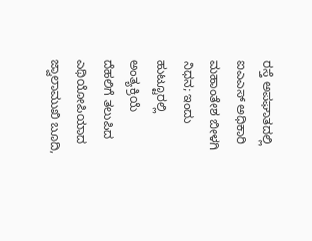ರಸ್ತೆ ಅಪಘಾತದಲ್ಲಿ ಐಎಎಸ್ ಅಧಿಕಾರಿ ಮಹಾಂತೇಶ ಬೀಳಗಿ ನಿಧನ; ಇಂದು ಹುಟ್ಟೂರಲ್ಲಿ ಅಂತ್ಯಕ್ರಿಯೆ
ದೆಹಲಿಗೆ ತಲುಪಿದ ಎಥಿಯೋಪಿಯಾದ ಜ್ವಾಲಾಮುಖಿ ಬೂದಿ,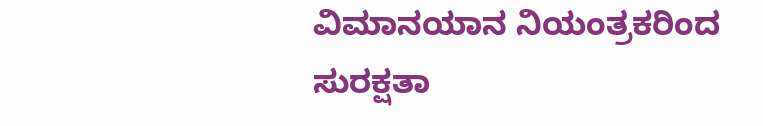ವಿಮಾನಯಾನ ನಿಯಂತ್ರಕರಿಂದ ಸುರಕ್ಷತಾ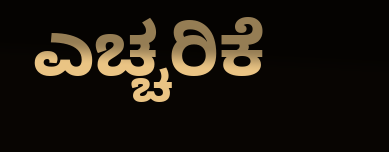ಎಚ್ಚರಿಕೆ